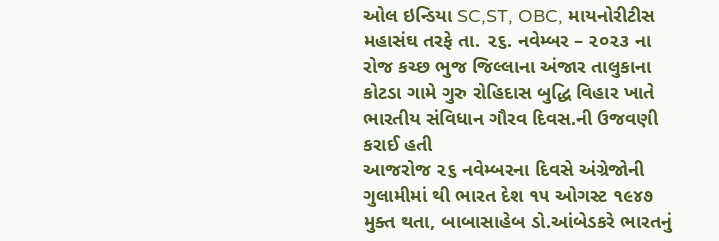ઓલ ઇન્ડિયા SC,ST, OBC, માયનોરીટીસ મહાસંઘ તરફે તા. ૨૬. નવેમ્બર – ૨૦૨૩ ના રોજ કચ્છ ભુજ જિલ્લાના અંજાર તાલુકાના કોટડા ગામે ગુરુ રોહિદાસ બુદ્ધિ વિહાર ખાતે ભારતીય સંવિધાન ગૌરવ દિવસ.ની ઉજવણી કરાઈ હતી
આજરોજ ૨૬ નવેમ્બરના દિવસે અંગ્રેજોની ગુલામીમાં થી ભારત દેશ ૧૫ ઓગસ્ટ ૧૯૪૭ મુક્ત થતા, બાબાસાહેબ ડો.આંબેડકરે ભારતનું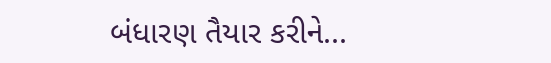બંધારણ તૈયાર કરીને...